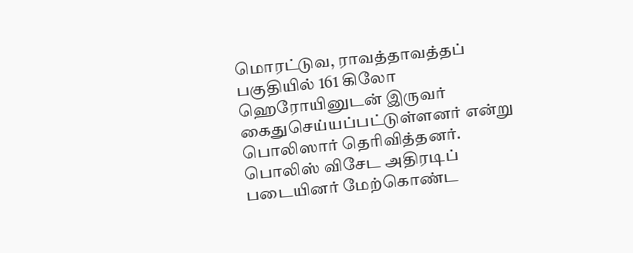மொரட்டுவ, ராவத்தாவத்தப் பகுதியில் 161 கிலோ ஹெரோயினுடன் இருவர் கைதுசெய்யப்பட்டுள்ளனர் என்று பொலிஸார் தெரிவித்தனர்.
பொலிஸ் விசேட அதிரடிப் படையினர் மேற்கொண்ட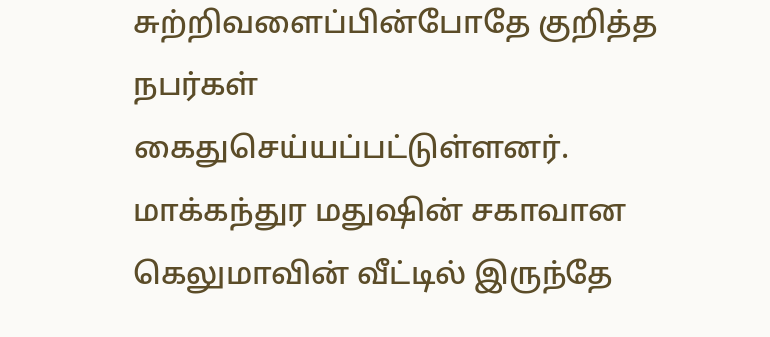சுற்றிவளைப்பின்போதே குறித்த நபர்கள் கைதுசெய்யப்பட்டுள்ளனர்.
மாக்கந்துர மதுஷின் சகாவான கெலுமாவின் வீட்டில் இருந்தே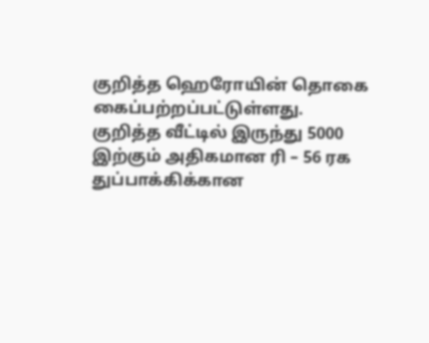குறித்த ஹெரோயின் தொகை கைப்பற்றப்பட்டுள்ளது.
குறித்த வீட்டில் இருந்து 5000 இற்கும் அதிகமான ரி – 56 ரக துப்பாக்கிக்கான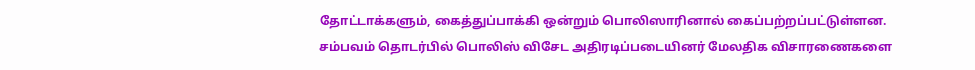தோட்டாக்களும், கைத்துப்பாக்கி ஒன்றும் பொலிஸாரினால் கைப்பற்றப்பட்டுள்ளன.
சம்பவம் தொடர்பில் பொலிஸ் விசேட அதிரடிப்படையினர் மேலதிக விசாரணைகளை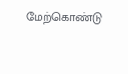மேற்கொண்டு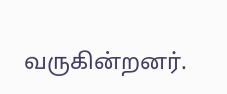வருகின்றனர்.